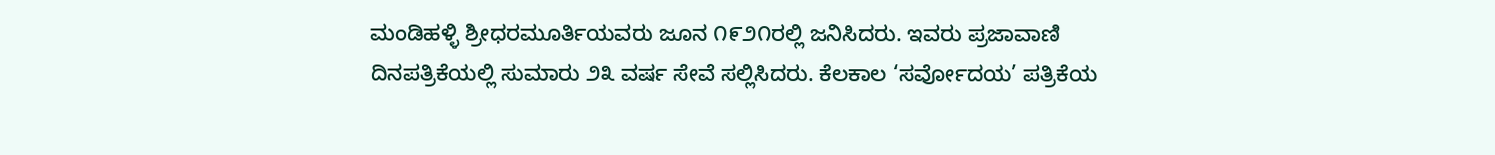ಮಂಡಿಹಳ್ಳಿ ಶ್ರೀಧರಮೂರ್ತಿಯವರು ಜೂನ ೧೯೨೧ರಲ್ಲಿ ಜನಿಸಿದರು. ಇವರು ಪ್ರಜಾವಾಣಿ ದಿನಪತ್ರಿಕೆಯಲ್ಲಿ ಸುಮಾರು ೨೩ ವರ್ಷ ಸೇವೆ ಸಲ್ಲಿಸಿದರು. ಕೆಲಕಾಲ ‘ಸರ್ವೋದಯ’ ಪತ್ರಿಕೆಯ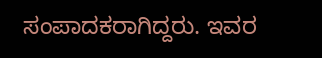ಸಂಪಾದಕರಾಗಿದ್ದರು. ಇವರ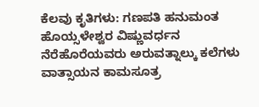ಕೆಲವು ಕೃತಿಗಳು: ಗಣಪತಿ ಹನುಮಂತ ಹೊಯ್ಸಳೇಶ್ವರ ವಿಷ್ಣುವರ್ಧನ ನೆರೆಹೊರೆಯವರು ಅರುವತ್ನಾಲ್ಕು ಕಲೆಗಳು ವಾತ್ಸಾಯನ ಕಾಮಸೂತ್ರ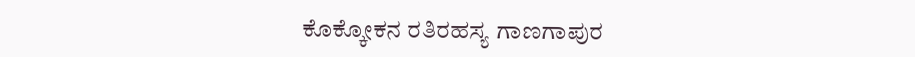ಕೊಕ್ಕೋಕನ ರತಿರಹಸ್ಯ ಗಾಣಗಾಪುರ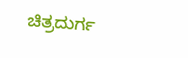ಚಿತ್ರದುರ್ಗ